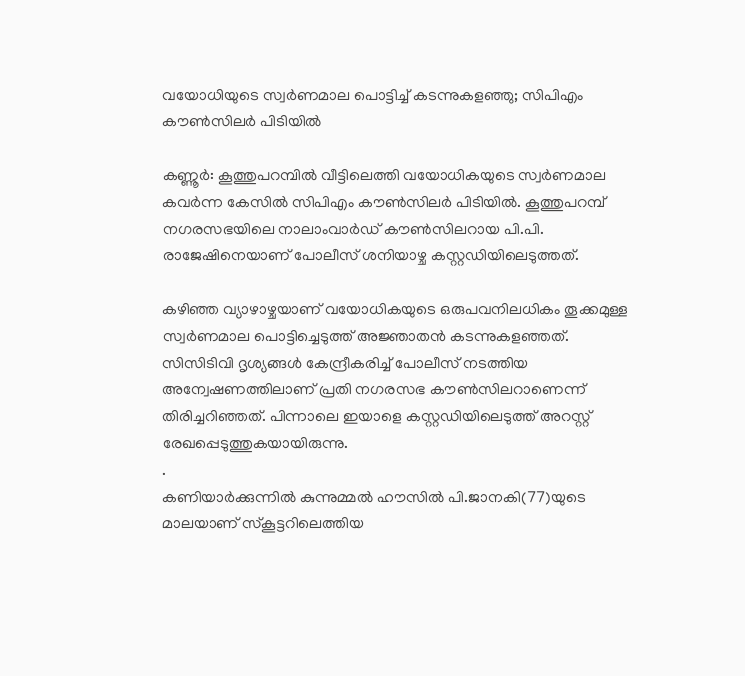വയോധിയുടെ സ്വര്‍ണമാല പൊട്ടിച്ച് കടന്നുകളഞ്ഞു; സിപിഎം കൗണ്‍സിലര്‍ പിടിയിൽ

കണ്ണൂര്‍: കൂത്തുപറമ്പില്‍ വീട്ടിലെത്തി വയോധികയുടെ സ്വര്‍ണമാല കവര്‍ന്ന കേസില്‍ സിപിഎം കൗണ്‍സിലര്‍ പിടിയില്‍. കൂത്തുപറമ്പ് നഗരസഭയിലെ നാലാംവാര്‍ഡ് കൗണ്‍സിലറായ പി.പി. രാജേഷിനെയാണ് പോലീസ് ശനിയാഴ്ച കസ്റ്റഡിയിലെടുത്തത്.

കഴിഞ്ഞ വ്യാഴാഴ്ചയാണ് വയോധികയുടെ ഒരുപവനിലധികം തൂക്കമുള്ള സ്വര്‍ണമാല പൊട്ടിച്ചെടുത്ത് അജ്ഞാതന്‍ കടന്നുകളഞ്ഞത്. സിസിടിവി ദൃശ്യങ്ങള്‍ കേന്ദ്രീകരിച്ച് പോലീസ് നടത്തിയ അന്വേഷണത്തിലാണ് പ്രതി നഗരസഭ കൗണ്‍സിലറാണെന്ന് തിരിച്ചറിഞ്ഞത്. പിന്നാലെ ഇയാളെ കസ്റ്റഡിയിലെടുത്ത് അറസ്റ്റ് രേഖപ്പെടുത്തുകയായിരുന്നു.
.
കണിയാര്‍ക്കുന്നില്‍ കുന്നുമ്മല്‍ ഹൗസില്‍ പി.ജാനകി(77)യുടെ മാലയാണ് സ്‌കൂട്ടറിലെത്തിയ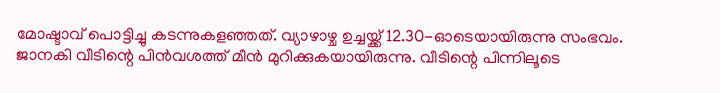മോഷ്ടാവ് പൊട്ടിച്ചു കടന്നുകളഞ്ഞത്. വ്യാഴാഴ്ച ഉച്ചയ്ക്ക് 12.30-ഓടെയായിരുന്നു സംഭവം. ജാനകി വീടിന്റെ പിന്‍വശത്ത് മീന്‍ മുറിക്കുകയായിരുന്നു. വീടിന്റെ പിന്നിലൂടെ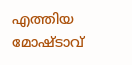എത്തിയ മോഷ്ടാവ്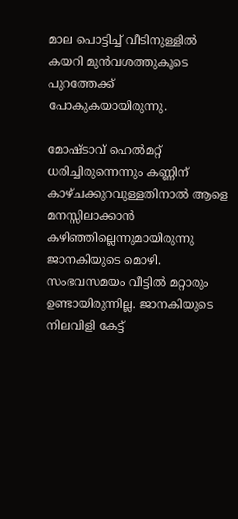മാല പൊട്ടിച്ച് വീടിനുള്ളില്‍ കയറി മുന്‍വശത്തുകൂടെ പുറത്തേക്ക് പോകുകയായിരുന്നു.

മോഷ്ടാവ് ഹെല്‍മറ്റ് ധരിച്ചിരുന്നെന്നും കണ്ണിന് കാഴ്ചക്കുറവുള്ളതിനാല്‍ ആളെ മനസ്സിലാക്കാന്‍ കഴിഞ്ഞില്ലെന്നുമായിരുന്നു ജാനകിയുടെ മൊഴി. സംഭവസമയം വീട്ടില്‍ മറ്റാരും ഉണ്ടായിരുന്നില്ല. ജാനകിയുടെ നിലവിളി കേട്ട്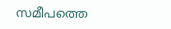സമീപത്തെ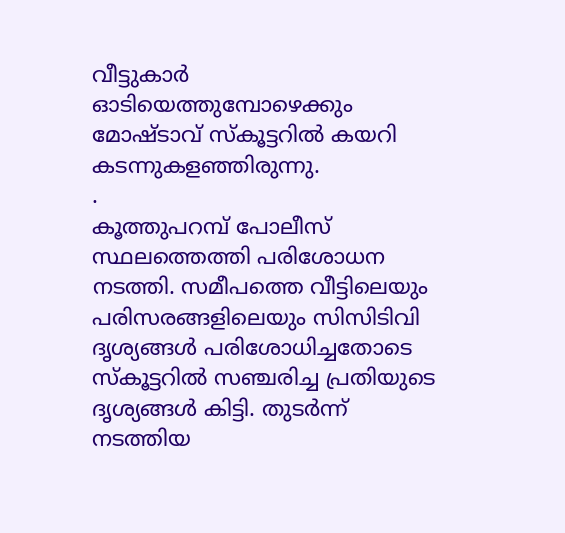വീട്ടുകാര്‍ ഓടിയെത്തുമ്പോഴെക്കും മോഷ്ടാവ് സ്‌കൂട്ടറില്‍ കയറി കടന്നുകളഞ്ഞിരുന്നു.
.
കൂത്തുപറമ്പ് പോലീസ് സ്ഥലത്തെത്തി പരിശോധന നടത്തി. സമീപത്തെ വീട്ടിലെയും പരിസരങ്ങളിലെയും സിസിടിവി ദൃശ്യങ്ങള്‍ പരിശോധിച്ചതോടെ സ്‌കൂട്ടറില്‍ സഞ്ചരിച്ച പ്രതിയുടെ ദൃശ്യങ്ങള്‍ കിട്ടി. തുടര്‍ന്ന് നടത്തിയ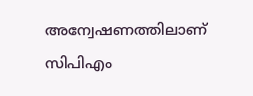അന്വേഷണത്തിലാണ് സിപിഎം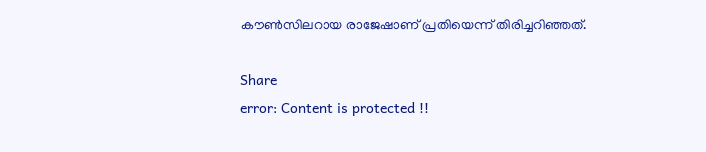കൗണ്‍സിലറായ രാജേഷാണ് പ്രതിയെന്ന് തിരിച്ചറിഞ്ഞത്.

Share
error: Content is protected !!